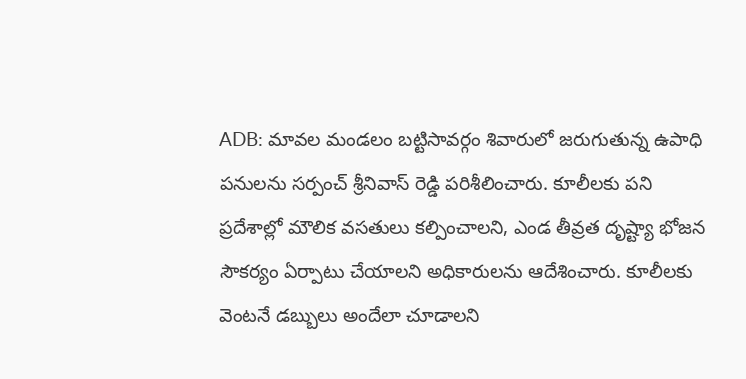ADB: మావల మండలం బట్టిసావర్గం శివారులో జరుగుతున్న ఉపాధి పనులను సర్పంచ్ శ్రీనివాస్ రెడ్డి పరిశీలించారు. కూలీలకు పని ప్రదేశాల్లో మౌలిక వసతులు కల్పించాలని, ఎండ తీవ్రత దృష్ట్యా భోజన సౌకర్యం ఏర్పాటు చేయాలని అధికారులను ఆదేశించారు. కూలీలకు వెంటనే డబ్బులు అందేలా చూడాలని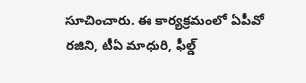సూచించారు. ఈ కార్యక్రమంలో ఏపీవో రజిని, టీఏ మాధురి, ఫీల్డ్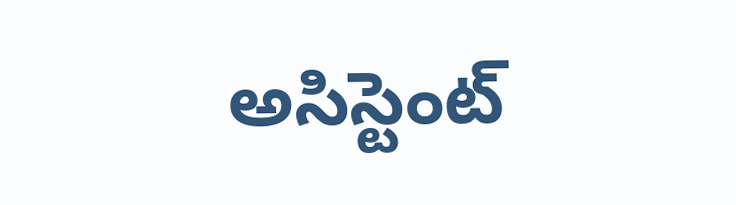అసిస్టెంట్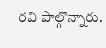రవి పాల్గొన్నారు.